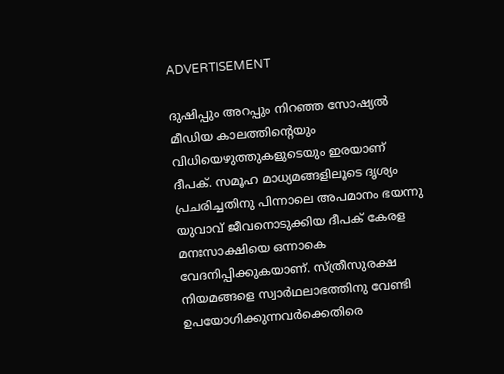ADVERTISEMENT

ദുഷിപ്പും അറപ്പും നിറ‍ഞ്ഞ സോഷ്യൽ മീഡിയ കാലത്തിന്റെയും വിധിയെഴുത്തുകളുടെയും ഇരയാണ് ദീപക്. സമൂഹ മാധ്യമങ്ങളിലൂടെ ദൃശ്യം പ്രചരിച്ചതിനു പിന്നാലെ അപമാനം ഭയന്നു യുവാവ് ജീവനൊടുക്കിയ ദീപക് കേരള മനഃസാക്ഷിയെ ഒന്നാകെ വേദനിപ്പിക്കുകയാണ്. സ്ത്രീസുരക്ഷ നിയമങ്ങളെ സ്വാർഥലാഭത്തിനു വേണ്ടി ഉപയോഗിക്കുന്നവർക്കെതിരെ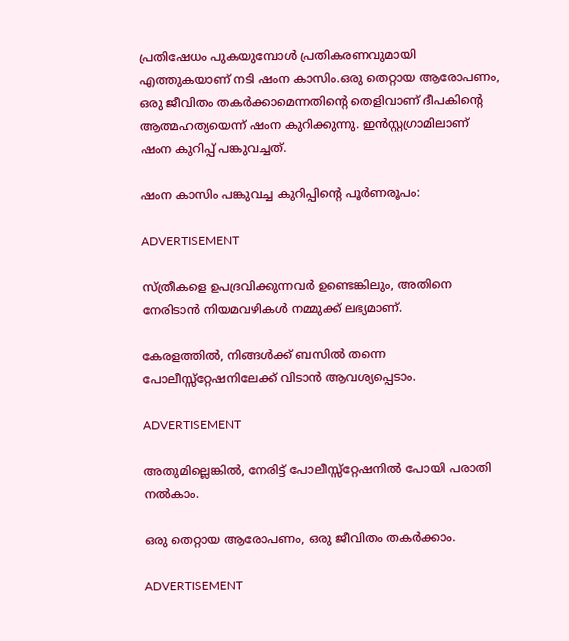പ്രതിഷേധം പുകയുമ്പോൾ പ്രതികരണവുമായി എത്തുകയാണ് നടി ഷംന കാസിം.ഒരു തെറ്റായ ആരോപണം, ഒരു ജീവിതം തകർക്കാമെന്നതിന്റെ തെളിവാണ് ദീപകിന്റെ ആത്മഹത്യയെന്ന് ഷംന കുറിക്കുന്നു. ഇൻസ്റ്റഗ്രാമിലാണ് ഷംന കുറിപ്പ് പങ്കുവച്ചത്.

ഷംന കാസിം പങ്കുവച്ച കുറിപ്പിന്റെ പൂർണരൂപം:

ADVERTISEMENT

സ്ത്രീകളെ ഉപദ്രവിക്കുന്നവർ ഉണ്ടെങ്കിലും, അതിനെ നേരിടാൻ നിയമവഴികൾ നമ്മുക്ക് ലഭ്യമാണ്.

കേരളത്തിൽ, നിങ്ങൾക്ക് ബസിൽ തന്നെ പോലീസ്സ്റ്റേഷനിലേക്ക് വിടാൻ ആവശ്യപ്പെടാം.

ADVERTISEMENT

അതുമില്ലെങ്കിൽ, നേരിട്ട് പോലീസ്സ്റ്റേഷനിൽ പോയി പരാതി നൽകാം.

ഒരു തെറ്റായ ആരോപണം, ഒരു ജീവിതം തകർക്കാം.

ADVERTISEMENT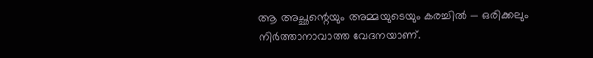ആ അച്ഛന്റെയും അമ്മയുടെയും കരച്ചിൽ — ഒരിക്കലും നിർത്താനാവാത്ത വേദനയാണ്.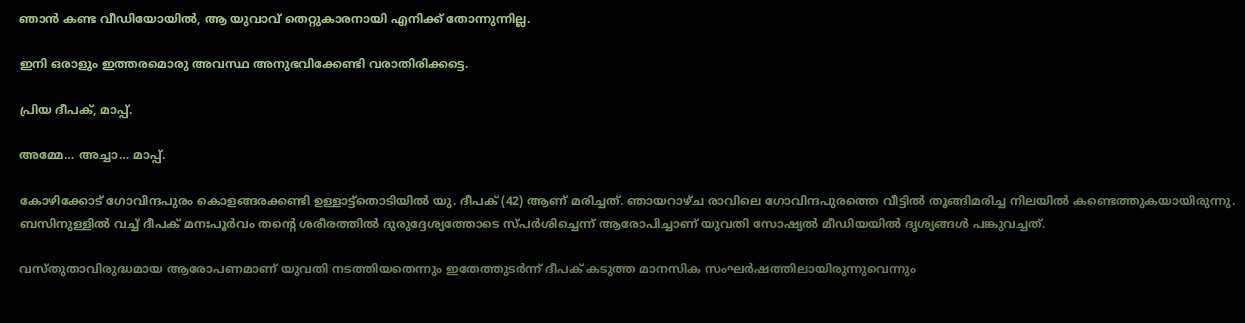ഞാൻ കണ്ട വീഡിയോയിൽ, ആ യുവാവ് തെറ്റുകാരനായി എനിക്ക് തോന്നുന്നില്ല.

ഇനി ഒരാളും ഇത്തരമൊരു അവസ്ഥ അനുഭവിക്കേണ്ടി വരാതിരിക്കട്ടെ.

പ്രിയ ദീപക്, മാപ്പ്.

അമ്മേ… അച്ചാ… മാപ്പ്.

കോഴിക്കോട് ഗോവിന്ദപുരം കൊളങ്ങരക്കണ്ടി ഉള്ളാട്ട്തൊടിയിൽ യു. ദീപക് (42) ആണ് മരിച്ചത്. ഞായറാഴ്ച രാവിലെ ഗോവിന്ദപുരത്തെ വീട്ടിൽ തൂങ്ങിമരിച്ച നിലയിൽ കണ്ടെത്തുകയായിരുന്നു. ബസിനുള്ളിൽ വച്ച് ദീപക് മനഃപൂർവം തന്റെ ശരീരത്തിൽ ദുരുദ്ദേശ്യത്തോടെ സ്പർശിച്ചെന്ന് ആരോപിച്ചാണ് യുവതി സോഷ്യല്‍ മീഡിയയിൽ ദൃശ്യങ്ങൾ പങ്കുവച്ചത്.

വസ്തുതാവിരുദ്ധമായ ആരോപണമാണ് യുവതി നടത്തിയതെന്നും ഇതേത്തുടർന്ന് ദീപക് കടുത്ത മാനസിക സംഘർഷത്തിലായിരുന്നുവെന്നും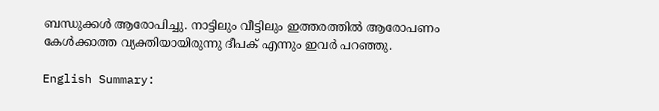ബന്ധുക്കൾ ആരോപിച്ചു. നാട്ടിലും വീട്ടിലും ഇത്തരത്തില്‍ ആരോപണം കേൾക്കാത്ത വ്യക്തിയായിരുന്നു ദീപക് എന്നും ഇവർ പറഞ്ഞു.

English Summary: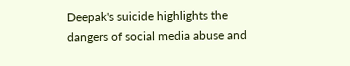Deepak's suicide highlights the dangers of social media abuse and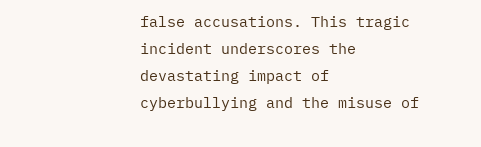false accusations. This tragic incident underscores the devastating impact of cyberbullying and the misuse of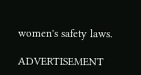women's safety laws.

ADVERTISEMENT